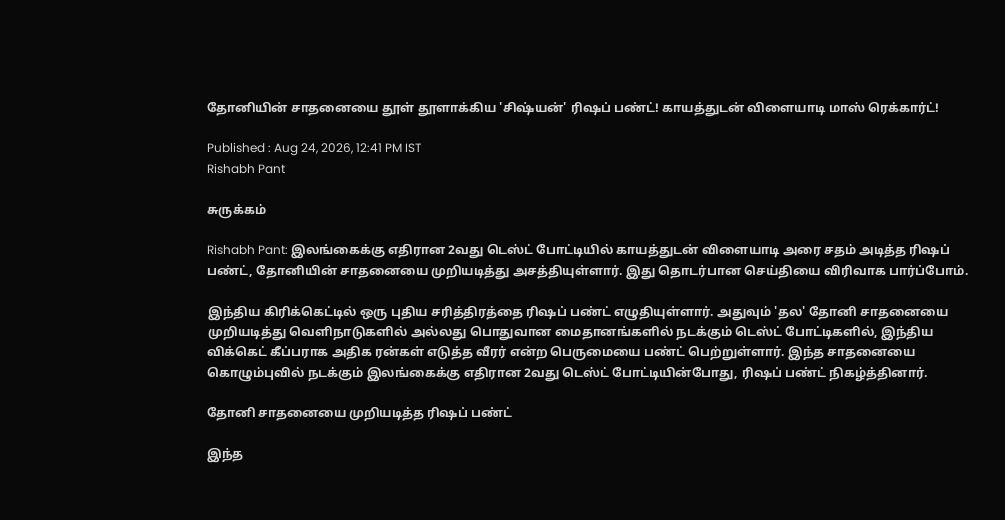தோனியின் சாதனையை தூள் தூளாக்கிய 'சிஷ்யன்' ரிஷப் பண்ட்! காயத்துடன் விளையாடி மாஸ் ரெக்கார்ட்!

Published : Aug 24, 2026, 12:41 PM IST
Rishabh Pant

சுருக்கம்

Rishabh Pant: இலங்கைக்கு எதிரான 2வது டெஸ்ட் போட்டியில் காயத்துடன் விளையாடி அரை சதம் அடித்த ரிஷப் பண்ட், தோனியின் சாதனையை முறியடித்து அசத்தியுள்ளார். இது தொடர்பான செய்தியை விரிவாக பார்ப்போம்.

இந்திய கிரிக்கெட்டில் ஒரு புதிய சரித்திரத்தை ரிஷப் பண்ட் எழுதியுள்ளார். அதுவும் 'தல' தோனி சாதனையை முறியடித்து வெளிநாடுகளில் அல்லது பொதுவான மைதானங்களில் நடக்கும் டெஸ்ட் போட்டிகளில், இந்திய விக்கெட் கீப்பராக அதிக ரன்கள் எடுத்த வீரர் என்ற பெருமையை பண்ட் பெற்றுள்ளார். இந்த சாதனையை கொழும்புவில் நடக்கும் இலங்கைக்கு எதிரான 2வது டெஸ்ட் போட்டியின்போது, ரிஷப் பண்ட் நிகழ்த்தினார்.

தோனி சாதனையை முறியடித்த ரிஷப் பண்ட்

இந்த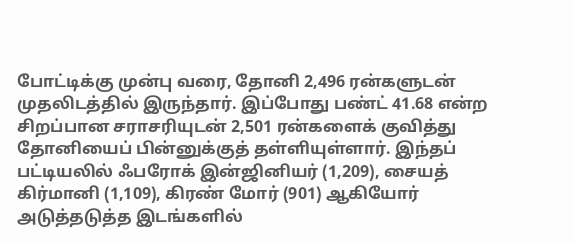போட்டிக்கு முன்பு வரை, தோனி 2,496 ரன்களுடன் முதலிடத்தில் இருந்தார். இப்போது பண்ட் 41.68 என்ற சிறப்பான சராசரியுடன் 2,501 ரன்களைக் குவித்து தோனியைப் பின்னுக்குத் தள்ளியுள்ளார். இந்தப் பட்டியலில் ஃபரோக் இன்ஜினியர் (1,209), சையத் கிர்மானி (1,109), கிரண் மோர் (901) ஆகியோர் அடுத்தடுத்த இடங்களில்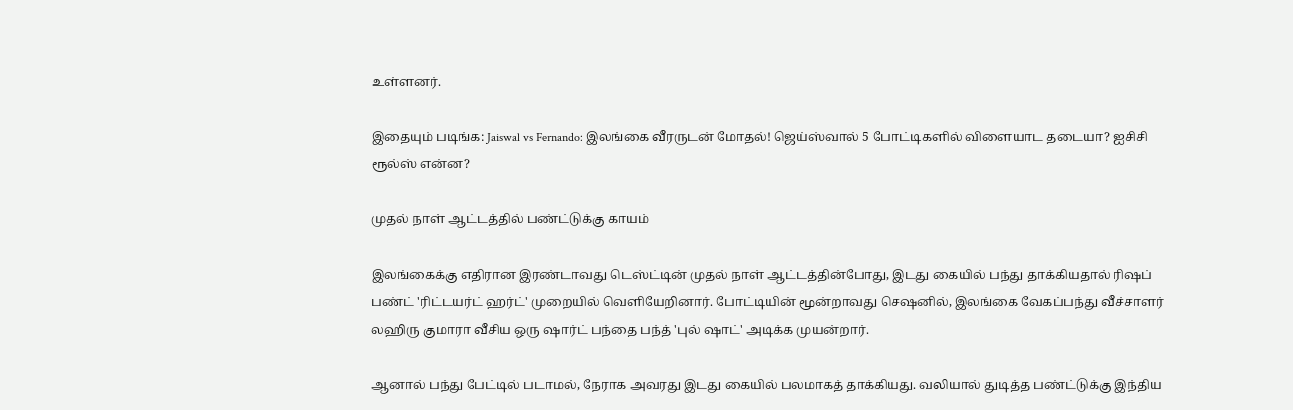உள்ளனர்.

இதையும் படிங்க: Jaiswal vs Fernando: இலங்கை வீரருடன் மோதல்! ஜெய்ஸ்வால் 5 போட்டிகளில் விளையாட தடையா? ஐசிசி ரூல்ஸ் என்ன?

முதல் நாள் ஆட்டத்தில் பண்ட்டுக்கு காயம்

இலங்கைக்கு எதிரான இரண்டாவது டெஸ்ட்டின் முதல் நாள் ஆட்டத்தின்போது, இடது கையில் பந்து தாக்கியதால் ரிஷப் பண்ட் 'ரிட்டயர்ட் ஹர்ட்' முறையில் வெளியேறினார். போட்டியின் மூன்றாவது செஷனில், இலங்கை வேகப்பந்து வீச்சாளர் லஹிரு குமாரா வீசிய ஒரு ஷார்ட் பந்தை பந்த் 'புல் ஷாட்' அடிக்க முயன்றார்.

ஆனால் பந்து பேட்டில் படாமல், நேராக அவரது இடது கையில் பலமாகத் தாக்கியது. வலியால் துடித்த பண்ட்டுக்கு இந்திய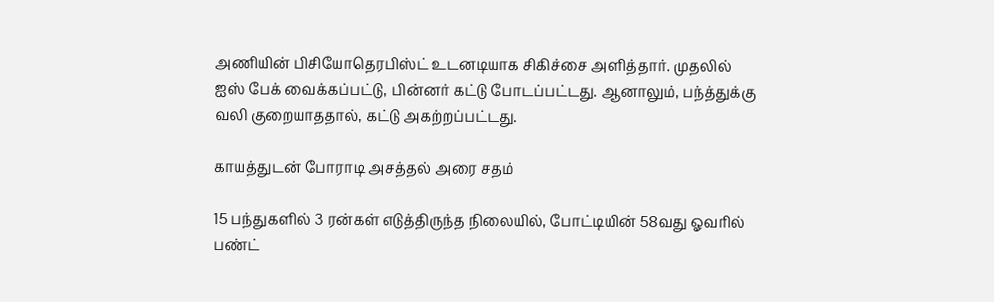அணியின் பிசியோதெரபிஸ்ட் உடனடியாக சிகிச்சை அளித்தார். முதலில் ஐஸ் பேக் வைக்கப்பட்டு, பின்னர் கட்டு போடப்பட்டது. ஆனாலும், பந்த்துக்கு வலி குறையாததால், கட்டு அகற்றப்பட்டது.

காயத்துடன் போராடி அசத்தல் அரை சதம்

15 பந்துகளில் 3 ரன்கள் எடுத்திருந்த நிலையில், போட்டியின் 58வது ஓவரில் பண்ட்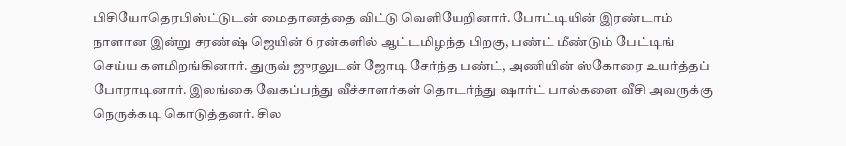பிசியோதெரபிஸ்ட்டுடன் மைதானத்தை விட்டு வெளியேறினார். போட்டியின் இரண்டாம் நாளான இன்று சரண்ஷ் ஜெயின் 6 ரன்களில் ஆட்டமிழந்த பிறகு, பண்ட் மீண்டும் பேட்டிங் செய்ய களமிறங்கினார். துருவ் ஜுரலுடன் ஜோடி சேர்ந்த பண்ட், அணியின் ஸ்கோரை உயர்த்தப் போராடினார். இலங்கை வேகப்பந்து வீச்சாளர்கள் தொடர்ந்து ஷார்ட் பால்களை வீசி அவருக்கு நெருக்கடி கொடுத்தனர். சில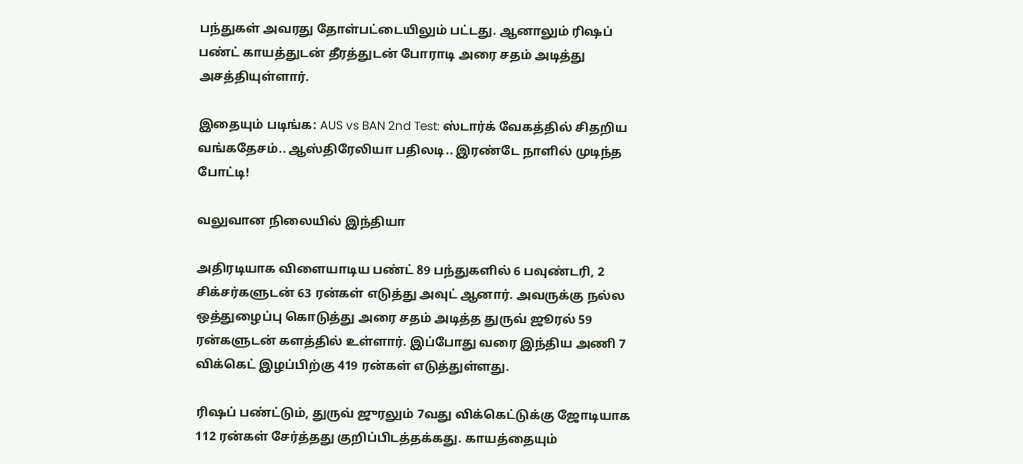பந்துகள் அவரது தோள்பட்டையிலும் பட்டது. ஆனாலும் ரிஷப் பண்ட் காயத்துடன் தீரத்துடன் போராடி அரை சதம் அடித்து அசத்தியுள்ளார்.

இதையும் படிங்க: AUS vs BAN 2nd Test: ஸ்டார்க் வேகத்தில் சிதறிய வங்கதேசம்.. ஆஸ்திரேலியா பதிலடி.. இரண்டே நாளில் முடிந்த போட்டி!

வலுவான நிலையில் இந்தியா

அதிரடியாக விளையாடிய பண்ட் 89 பந்துகளில் 6 பவுண்டரி, 2 சிக்சர்களுடன் 63 ரன்கள் எடுத்து அவுட் ஆனார். அவருக்கு நல்ல ஒத்துழைப்பு கொடுத்து அரை சதம் அடித்த துருவ் ஜூரல் 59 ரன்களுடன் களத்தில் உள்ளார். இப்போது வரை இந்திய அணி 7 விக்கெட் இழப்பிற்கு 419 ரன்கள் எடுத்துள்ளது.

ரிஷப் பண்ட்டும், துருவ் ஜுரலும் 7வது விக்கெட்டுக்கு ஜோடியாக 112 ரன்கள் சேர்த்தது குறிப்பிடத்தக்கது. காயத்தையும்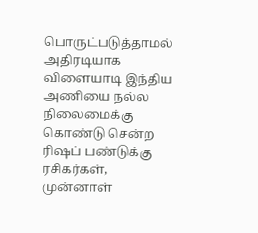பொருட்படுத்தாமல் அதிரடியாக விளையாடி இந்திய அணியை நல்ல நிலைமைக்கு கொண்டு சென்ற ரிஷப் பண்டுக்கு ரசிகர்கள், முன்னாள்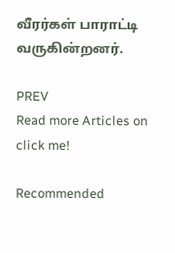வீரர்கள் பாராட்டி வருகின்றனர்.

PREV
Read more Articles on
click me!

Recommended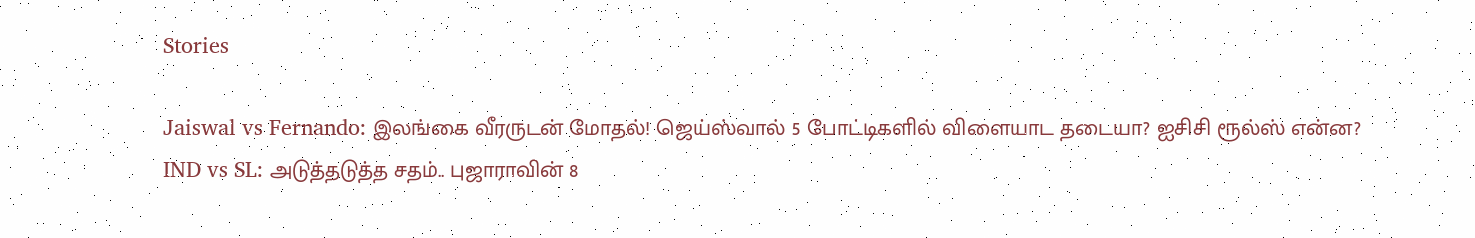Stories

Jaiswal vs Fernando: இலங்கை வீரருடன் மோதல்! ஜெய்ஸ்வால் 5 போட்டிகளில் விளையாட தடையா? ஐசிசி ரூல்ஸ் என்ன?
IND vs SL: அடுத்தடுத்த சதம்.. புஜாராவின் 8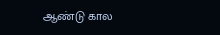ஆண்டு கால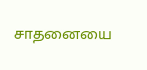சாதனையை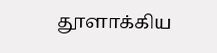தூளாக்கிய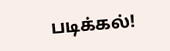படிக்கல்!